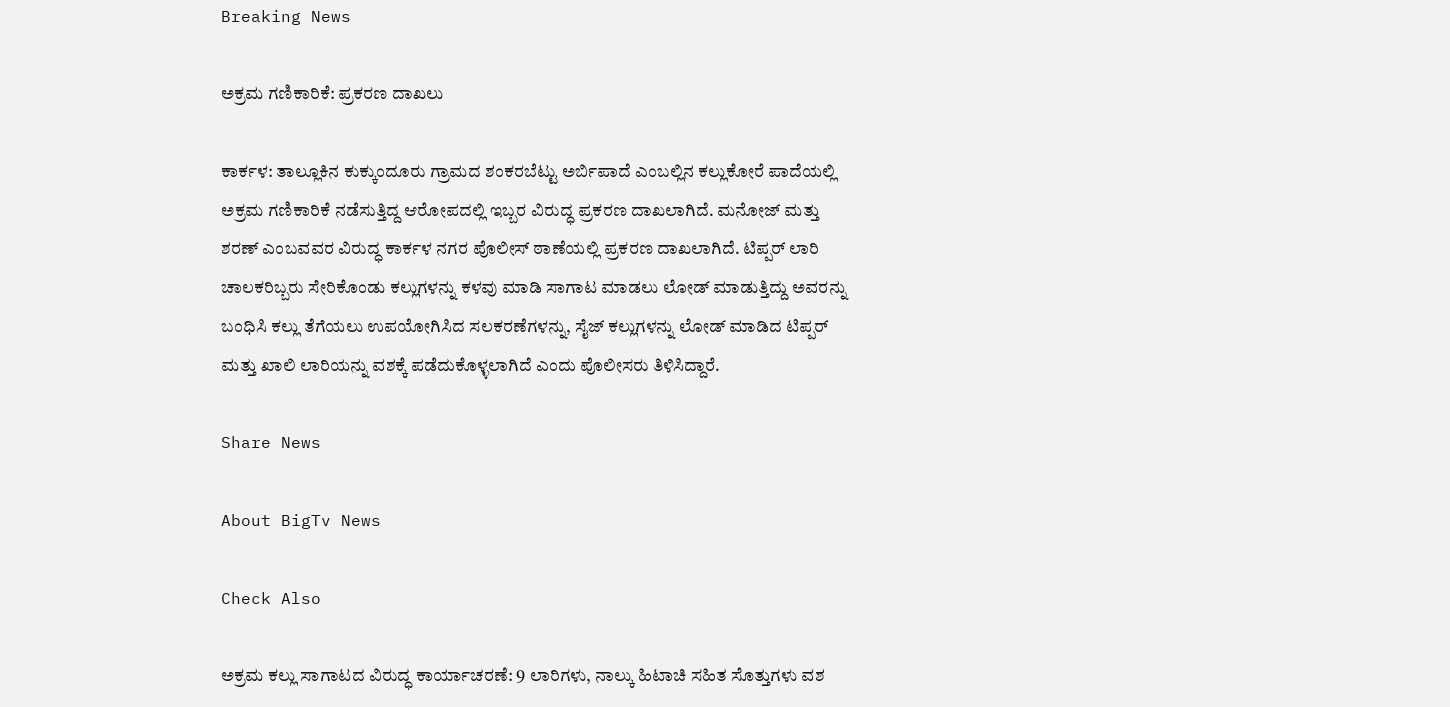Breaking News

ಅಕ್ರಮ ಗಣಿಕಾರಿಕೆ: ಪ್ರಕರಣ ದಾಖಲು

ಕಾರ್ಕಳ: ತಾಲ್ಲೂಕಿನ ಕುಕ್ಕುಂದೂರು ಗ್ರಾಮದ ಶಂಕರಬೆಟ್ಟು ಅರ್ಬಿಪಾದೆ ಎಂಬಲ್ಲಿನ ಕಲ್ಲುಕೋರೆ ಪಾದೆಯಲ್ಲಿ ಅಕ್ರಮ ಗಣಿಕಾರಿಕೆ ನಡೆಸುತ್ತಿದ್ದ ಆರೋಪದಲ್ಲಿ ಇಬ್ಬರ ವಿರುದ್ಧ ಪ್ರಕರಣ ದಾಖಲಾಗಿದೆ. ಮನೋಜ್‌ ಮತ್ತು ಶರಣ್‌ ಎಂಬವವರ ವಿರುದ್ಧ ಕಾರ್ಕಳ ನಗರ ಪೊಲೀಸ್‌ ಠಾಣೆಯಲ್ಲಿ ಪ್ರಕರಣ ದಾಖಲಾಗಿದೆ. ಟಿಪ್ಪರ್‌ ಲಾರಿ ಚಾಲಕರಿಬ್ಬರು ಸೇರಿಕೊಂಡು ಕಲ್ಲುಗಳನ್ನು ಕಳವು ಮಾಡಿ ಸಾಗಾಟ ಮಾಡಲು ಲೋಡ್ ಮಾಡುತ್ತಿದ್ದು ಅವರನ್ನು ಬಂಧಿಸಿ ಕಲ್ಲು ತೆಗೆಯಲು ಉಪಯೋಗಿಸಿದ ಸಲಕರಣೆಗಳನ್ನು, ಸೈಜ್‌ ಕಲ್ಲುಗಳನ್ನು ಲೋಡ್‌ ಮಾಡಿದ ಟಿಪ್ಪರ್ ಮತ್ತು ಖಾಲಿ ಲಾರಿಯನ್ನು ವಶಕ್ಕೆ ಪಡೆದುಕೊಳ್ಳಲಾಗಿದೆ ಎಂದು ಪೊಲೀಸರು ತಿಳಿಸಿದ್ದಾರೆ.

Share News

About BigTv News

Check Also

ಅಕ್ರಮ ಕಲ್ಲು ಸಾಗಾಟದ ವಿರುದ್ಧ ಕಾರ್ಯಾಚರಣೆ: 9 ಲಾರಿಗಳು, ನಾಲ್ಕು ಹಿಟಾಚಿ ಸಹಿತ ಸೊತ್ತುಗಳು ವಶ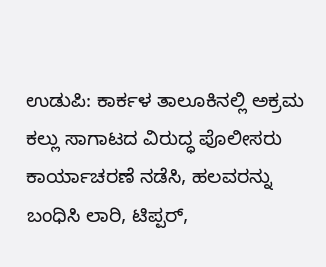ಉಡುಪಿ: ಕಾರ್ಕಳ ತಾಲೂಕಿನಲ್ಲಿ ಅಕ್ರಮ ಕಲ್ಲು ಸಾಗಾಟದ ವಿರುದ್ಧ ಪೊಲೀಸರು ಕಾರ್ಯಾಚರಣೆ ನಡೆಸಿ, ಹಲವರನ್ನು ಬಂಧಿಸಿ ಲಾರಿ, ಟಿಪ್ಪರ್,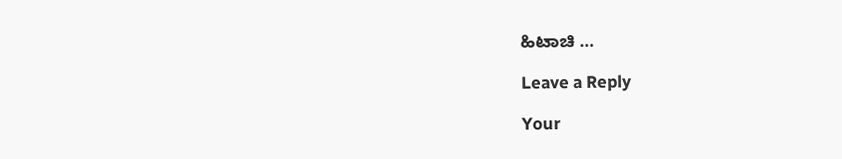ಹಿಟಾಚಿ …

Leave a Reply

Your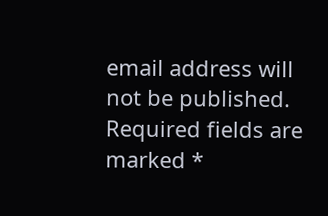email address will not be published. Required fields are marked *